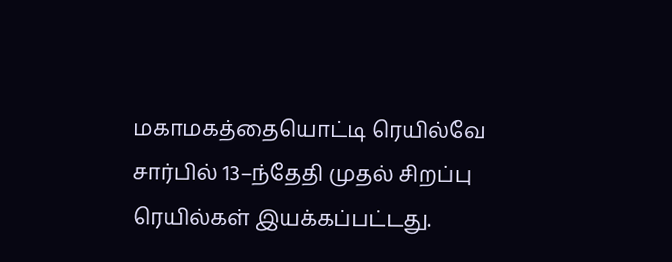மகாமகத்தையொட்டி ரெயில்வே சார்பில் 13–ந்தேதி முதல் சிறப்பு ரெயில்கள் இயக்கப்பட்டது.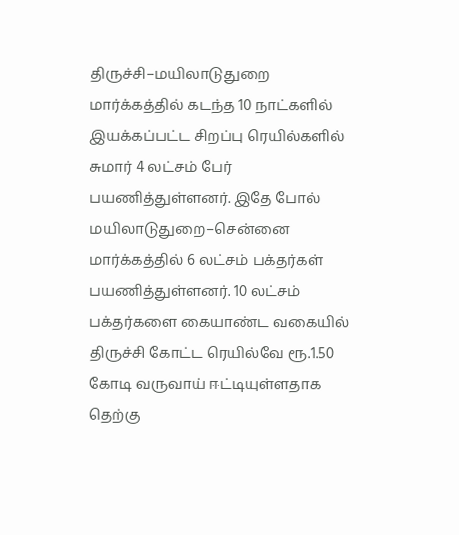திருச்சி–மயிலாடுதுறை மார்க்கத்தில் கடந்த 10 நாட்களில் இயக்கப்பட்ட சிறப்பு ரெயில்களில் சுமார் 4 லட்சம் பேர் பயணித்துள்ளனர். இதே போல் மயிலாடுதுறை–சென்னை மார்க்கத்தில் 6 லட்சம் பக்தர்கள் பயணித்துள்ளனர். 10 லட்சம் பக்தர்களை கையாண்ட வகையில் திருச்சி கோட்ட ரெயில்வே ரூ.1.50 கோடி வருவாய் ஈட்டியுள்ளதாக தெற்கு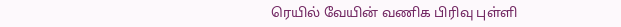ரெயில் வேயின் வணிக பிரிவு புள்ளி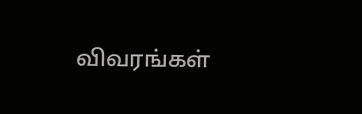விவரங்கள்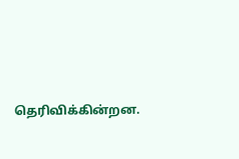தெரிவிக்கின்றன.